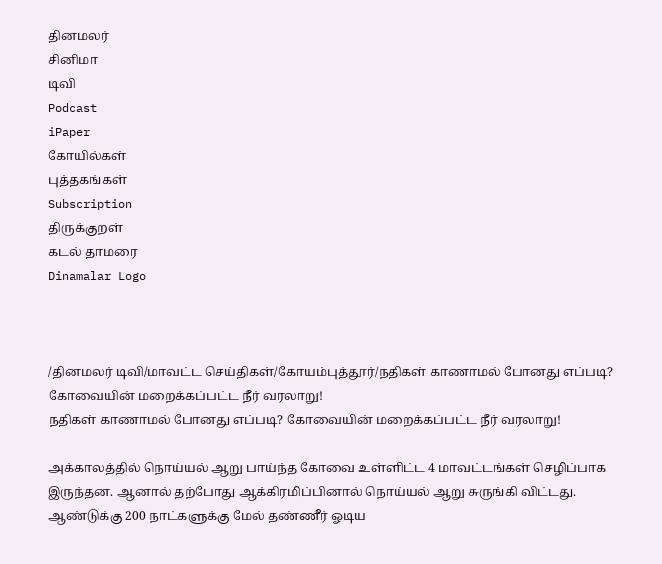தினமலர்
சினிமா
டிவி
Podcast
iPaper
கோயில்கள்
புத்தகங்கள்
Subscription
திருக்குறள்
கடல் தாமரை
Dinamalar Logo



/தினமலர் டிவி/மாவட்ட செய்திகள்/கோயம்புத்தூர்/நதிகள் காணாமல் போனது எப்படி? கோவையின் மறைக்கப்பட்ட நீர் வரலாறு!
நதிகள் காணாமல் போனது எப்படி? கோவையின் மறைக்கப்பட்ட நீர் வரலாறு!

அக்காலத்தில் நொய்யல் ஆறு பாய்ந்த கோவை உள்ளிட்ட 4 மாவட்டங்கள் செழிப்பாக இருந்தன. ஆனால் தற்போது ஆக்கிரமிப்பினால் நொய்யல் ஆறு சுருங்கி விட்டது. ஆண்டுக்கு 200 நாட்களுக்கு மேல் தண்ணீர் ஓடிய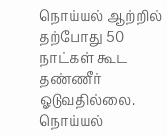நொய்யல் ஆற்றில் தற்போது 50 நாட்கள் கூட தண்ணீர் ஓடுவதில்லை. நொய்யல்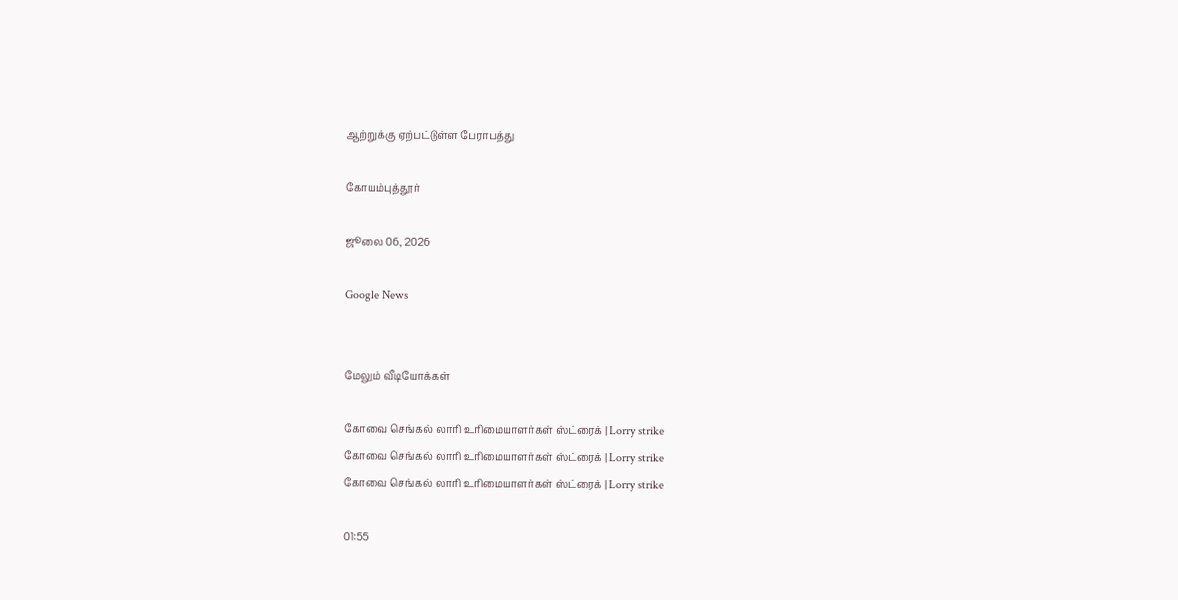ஆற்றுக்கு ஏற்பட்டுள்ள பேராபத்து

கோயம்புத்தூர்

ஜூலை 06, 2026

Google News


மேலும் வீடியோக்கள்

கோவை செங்கல் லாரி உரிமையாளர்கள் ஸ்ட்ரைக் | Lorry strike
கோவை செங்கல் லாரி உரிமையாளர்கள் ஸ்ட்ரைக் | Lorry strike
கோவை செங்கல் லாரி உரிமையாளர்கள் ஸ்ட்ரைக் | Lorry strike

01:55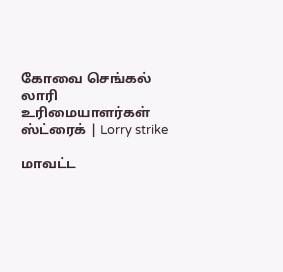கோவை செங்கல் லாரி உரிமையாளர்கள் ஸ்ட்ரைக் | Lorry strike

மாவட்ட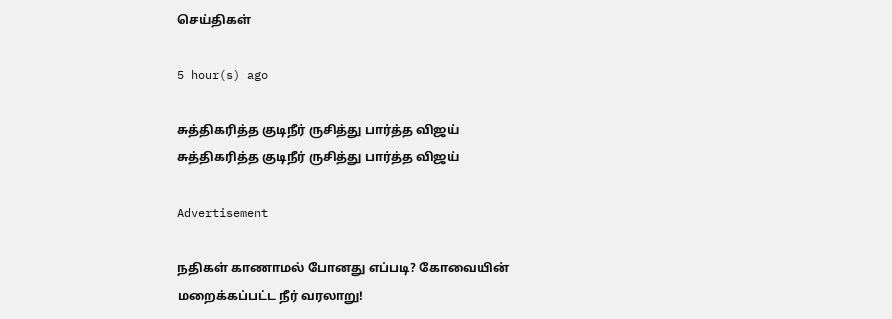செய்திகள்

5 hour(s) ago

சுத்திகரித்த குடிநீர் ருசித்து பார்த்த விஜய்
சுத்திகரித்த குடிநீர் ருசித்து பார்த்த விஜய்

Advertisement

நதிகள் காணாமல் போனது எப்படி? கோவையின் மறைக்கப்பட்ட நீர் வரலாறு!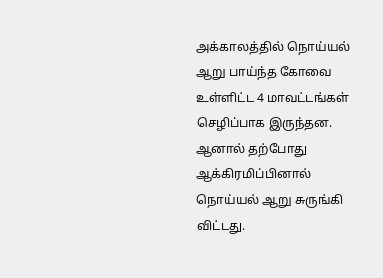அக்காலத்தில் நொய்யல் ஆறு பாய்ந்த கோவை உள்ளிட்ட 4 மாவட்டங்கள் செழிப்பாக இருந்தன. ஆனால் தற்போது ஆக்கிரமிப்பினால் நொய்யல் ஆறு சுருங்கி விட்டது.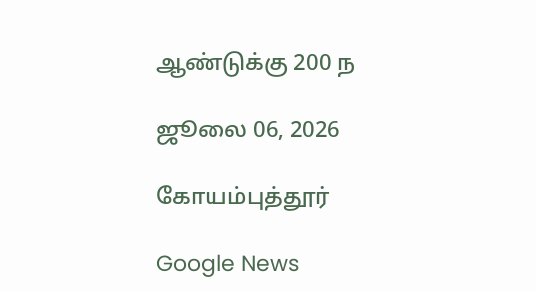ஆண்டுக்கு 200 ந

ஜூலை 06, 2026

கோயம்புத்தூர்

Google News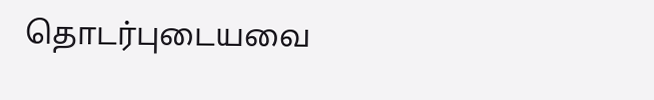தொடர்புடையவை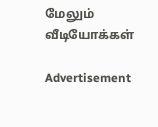மேலும் வீடியோக்கள்

Advertisement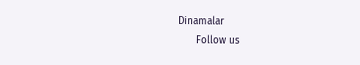Dinamalar
      Follow us